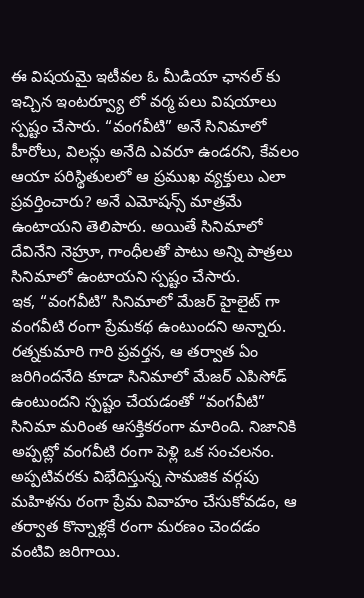ఈ విషయమై ఇటీవల ఓ మీడియా ఛానల్ కు ఇచ్చిన ఇంటర్వ్యూ లో వర్మ పలు విషయాలు స్పష్టం చేసారు. “వంగవీటి” అనే సినిమాలో హీరోలు, విలన్లు అనేది ఎవరూ ఉండరని, కేవలం ఆయా పరిస్థితులలో ఆ ప్రముఖ వ్యక్తులు ఎలా ప్రవర్తించారు? అనే ఎమోషన్స్ మాత్రమే ఉంటాయని తెలిపారు. అయితే సినిమాలో దేవినేని నెహ్రూ, గాంధీలతో పాటు అన్ని పాత్రలు సినిమాలో ఉంటాయని స్పష్టం చేసారు.
ఇక, “వంగవీటి” సినిమాలో మేజర్ హైలైట్ గా వంగవీటి రంగా ప్రేమకథ ఉంటుందని అన్నారు. రత్నకుమారి గారి ప్రవర్తన, ఆ తర్వాత ఏం జరిగిందనేది కూడా సినిమాలో మేజర్ ఎపిసోడ్ ఉంటుందని స్పష్టం చేయడంతో “వంగవీటి” సినిమా మరింత ఆసక్తికరంగా మారింది. నిజానికి అప్పట్లో వంగవీటి రంగా పెళ్లి ఒక సంచలనం. అప్పటివరకు విభేదిస్తున్న సామజిక వర్గపు మహిళను రంగా ప్రేమ వివాహం చేసుకోవడం, ఆ తర్వాత కొన్నాళ్లకే రంగా మరణం చెందడం వంటివి జరిగాయి.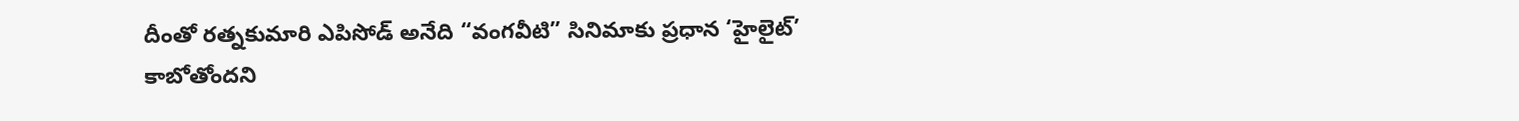దీంతో రత్నకుమారి ఎపిసోడ్ అనేది “వంగవీటి” సినిమాకు ప్రధాన ‘హైలైట్’ కాబోతోందని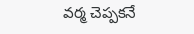వర్మ చెప్పకనే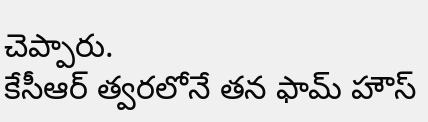చెప్పారు.
కేసీఆర్ త్వరలోనే తన ఫామ్ హౌస్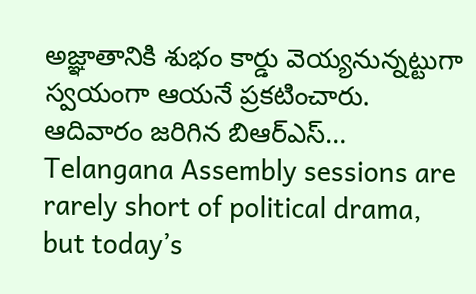అజ్ఞాతానికి శుభం కార్డు వెయ్యనున్నట్టుగా స్వయంగా ఆయనే ప్రకటించారు. ఆదివారం జరిగిన బిఆర్ఎస్…
Telangana Assembly sessions are rarely short of political drama, but today’s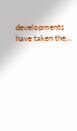developments have taken the…